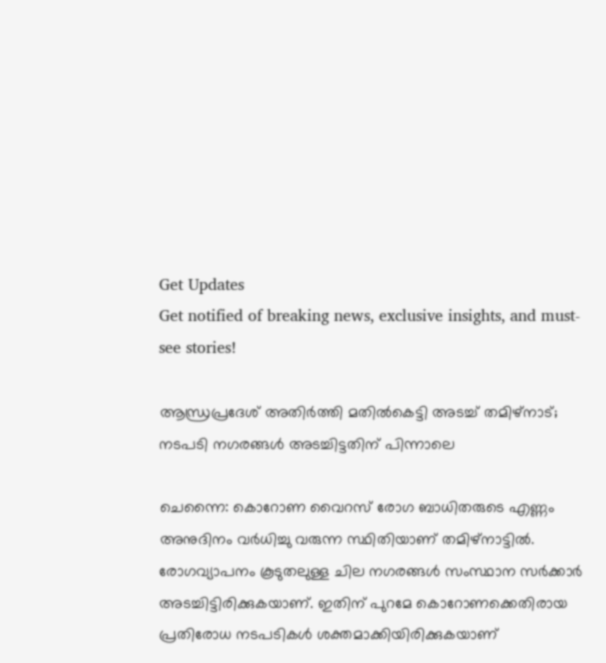Get Updates
Get notified of breaking news, exclusive insights, and must-see stories!

ആന്ധ്രപ്രദേശ് അതിര്‍ത്തി മതില്‍കെട്ടി അടച്ച് തമിഴ്‌നാട്; നടപടി നഗരങ്ങള്‍ അടച്ചിട്ടതിന് പിന്നാലെ

ചെന്നൈ: കൊറോണ വൈറസ് രോഗ ബാധിതരുടെ എണ്ണം അനുദിനം വര്‍ധിച്ചു വരുന്ന സ്ഥിതിയാണ് തമിഴ്‌നാട്ടില്‍. രോഗവ്യാപനം കൂടുതലുള്ള ചില നഗരങ്ങള്‍ സംസ്ഥാന സര്‍ക്കാര്‍ അടച്ചിട്ടിരിക്കുകയാണ്. ഇതിന് പുറമേ കൊറോണക്കെതിരായ പ്രതിരോധ നടപടികള്‍ ശക്തമാക്കിയിരിക്കുകയാണ്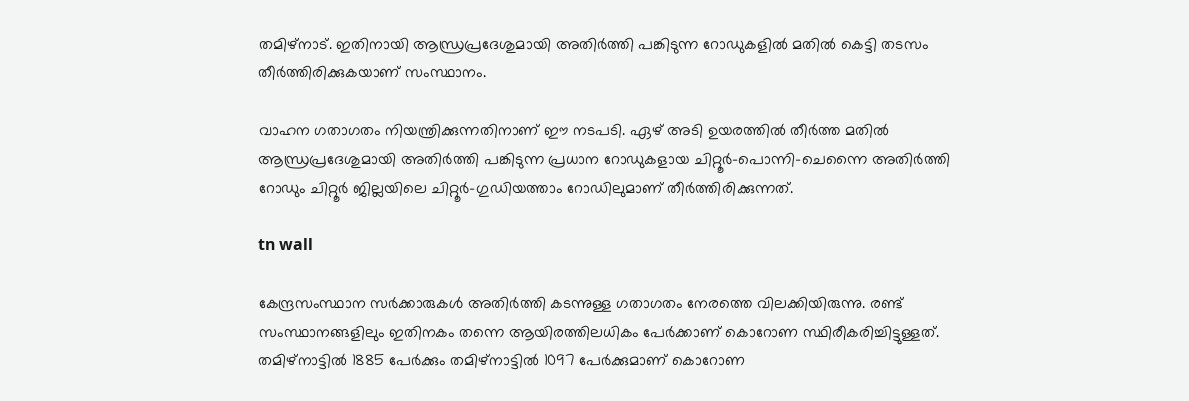തമിഴ്‌നാട്. ഇതിനായി ആന്ധ്രപ്രദേശുമായി അതിര്‍ത്തി പങ്കിടുന്ന റോഡുകളില്‍ മതില്‍ കെട്ടി തടസം തീര്‍ത്തിരിക്കുകയാണ് സംസ്ഥാനം.

വാഹന ഗതാഗതം നിയന്ത്രിക്കുന്നതിനാണ് ഈ നടപടി. ഏഴ് അടി ഉയരത്തില്‍ തീര്‍ത്ത മതില്‍ ആന്ധ്രപ്രദേശുമായി അതിര്‍ത്തി പങ്കിടുന്ന പ്രധാന റോഡുകളായ ചിറ്റൂര്‍-പൊന്നി-ചെന്നൈ അതിര്‍ത്തി റോഡും ചിറ്റൂര്‍ ജില്ലയിലെ ചിറ്റൂര്‍-ഗുഡിയത്താം റോഡിലുമാണ് തീര്‍ത്തിരിക്കുന്നത്.

tn wall

കേന്ദ്രസംസ്ഥാന സര്‍ക്കാരുകള്‍ അതിര്‍ത്തി കടന്നുള്ള ഗതാഗതം നേരത്തെ വിലക്കിയിരുന്നു. രണ്ട് സംസ്ഥാനങ്ങളിലും ഇതിനകം തന്നെ ആയിരത്തിലധികം പേര്‍ക്കാണ് കൊറോണ സ്ഥിരീകരിച്ചിട്ടുള്ളത്. തമിഴ്‌നാട്ടില്‍ 1885 പേര്‍ക്കും തമിഴ്‌നാട്ടില്‍ 1097 പേര്‍ക്കുമാണ് കൊറോണ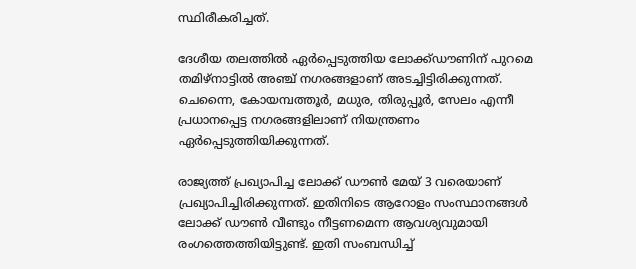സ്ഥിരീകരിച്ചത്.

ദേശീയ തലത്തില്‍ ഏര്‍പ്പെടുത്തിയ ലോക്ക്ഡൗണിന് പുറമെ തമിഴ്‌നാട്ടില്‍ അഞ്ച് നഗരങ്ങളാണ് അടച്ചിട്ടിരിക്കുന്നത്. ചെന്നൈ, കോയമ്പത്തൂര്‍, മധുര, തിരുപ്പൂര്‍, സേലം എന്നീ പ്രധാനപ്പെട്ട നഗരങ്ങളിലാണ് നിയന്ത്രണം ഏര്‍പ്പെടുത്തിയിക്കുന്നത്.

രാജ്യത്ത് പ്രഖ്യാപിച്ച ലോക്ക് ഡൗണ്‍ മേയ് 3 വരെയാണ് പ്രഖ്യാപിച്ചിരിക്കുന്നത്. ഇതിനിടെ ആറോളം സംസ്ഥാനങ്ങള്‍ ലോക്ക് ഡൗണ്‍ വീണ്ടും നീട്ടണമെന്ന ആവശ്യവുമായി രംഗത്തെത്തിയിട്ടുണ്ട്. ഇതി സംബന്ധിച്ച്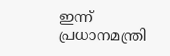ഇന്ന് പ്രധാനമന്ത്രി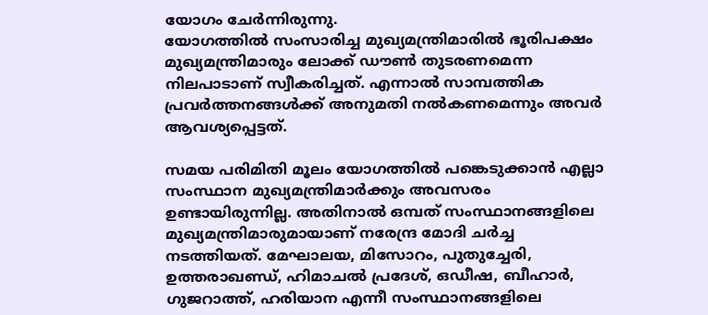യോഗം ചേര്‍ന്നിരുന്നു.
യോഗത്തില്‍ സംസാരിച്ച മുഖ്യമന്ത്രിമാരില്‍ ഭൂരിപക്ഷം മുഖ്യമന്ത്രിമാരും ലോക്ക് ഡൗണ്‍ തുടരണമെന്ന നിലപാടാണ് സ്വീകരിച്ചത്. എന്നാല്‍ സാമ്പത്തിക പ്രവര്‍ത്തനങ്ങള്‍ക്ക് അനുമതി നല്‍കണമെന്നും അവര്‍ ആവശ്യപ്പെട്ടത്.

സമയ പരിമിതി മൂലം യോഗത്തില്‍ പങ്കെടുക്കാന്‍ എല്ലാ സംസ്ഥാന മുഖ്യമന്ത്രിമാര്‍ക്കും അവസരം ഉണ്ടായിരുന്നില്ല. അതിനാല്‍ ഒമ്പത് സംസ്ഥാനങ്ങളിലെ മുഖ്യമന്ത്രിമാരുമായാണ് നരേന്ദ്ര മോദി ചര്‍ച്ച നടത്തിയത്. മേഘാലയ, മിസോറം, പുതുച്ചേരി, ഉത്തരാഖണ്ഡ്, ഹിമാചല്‍ പ്രദേശ്, ഒഡീഷ, ബീഹാര്‍, ഗുജറാത്ത്, ഹരിയാന എന്നീ സംസ്ഥാനങ്ങളിലെ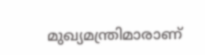മുഖ്യമന്ത്രിമാരാണ്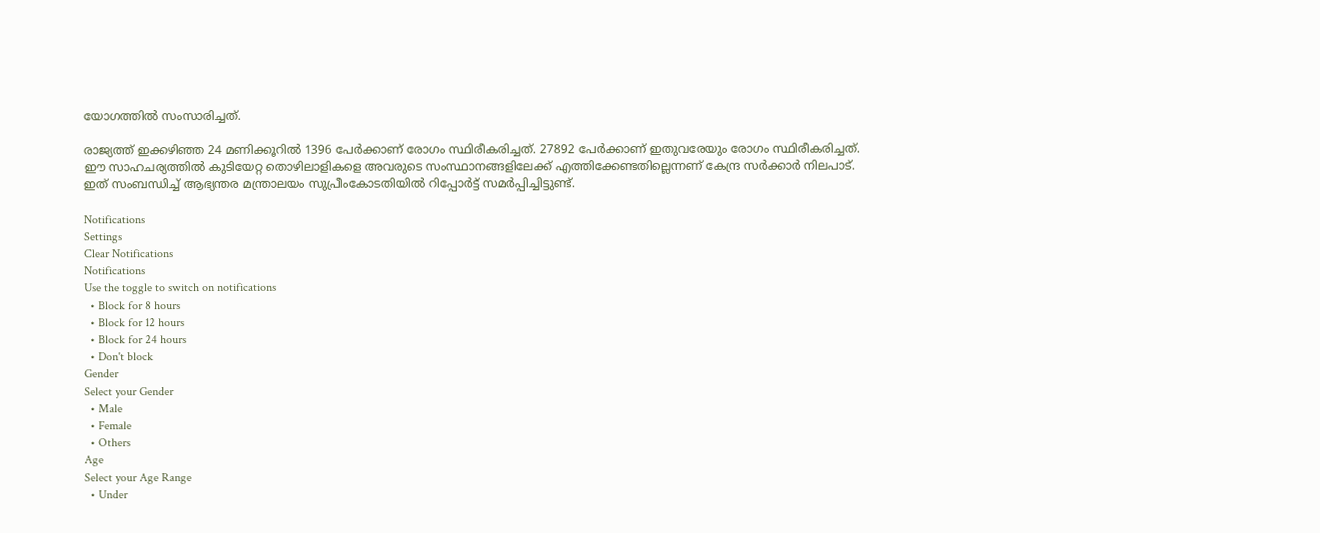യോഗത്തില്‍ സംസാരിച്ചത്.

രാജ്യത്ത് ഇക്കഴിഞ്ഞ 24 മണിക്കൂറില്‍ 1396 പേര്‍ക്കാണ് രോഗം സ്ഥിരീകരിച്ചത്. 27892 പേര്‍ക്കാണ് ഇതുവരേയും രോഗം സ്ഥിരീകരിച്ചത്. ഈ സാഹചര്യത്തില്‍ കുടിയേറ്റ തൊഴിലാളികളെ അവരുടെ സംസ്ഥാനങ്ങളിലേക്ക് എത്തിക്കേണ്ടതില്ലെന്നണ് കേന്ദ്ര സര്‍ക്കാര്‍ നിലപാട്. ഇത് സംബന്ധിച്ച് ആഭ്യന്തര മന്ത്രാലയം സുപ്രീംകോടതിയില്‍ റിപ്പോര്‍ട്ട് സമര്‍പ്പിച്ചിട്ടുണ്ട്.

Notifications
Settings
Clear Notifications
Notifications
Use the toggle to switch on notifications
  • Block for 8 hours
  • Block for 12 hours
  • Block for 24 hours
  • Don't block
Gender
Select your Gender
  • Male
  • Female
  • Others
Age
Select your Age Range
  • Under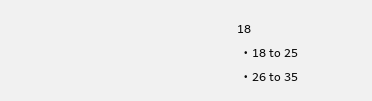18
  • 18 to 25
  • 26 to 35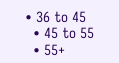• 36 to 45
  • 45 to 55
  • 55+